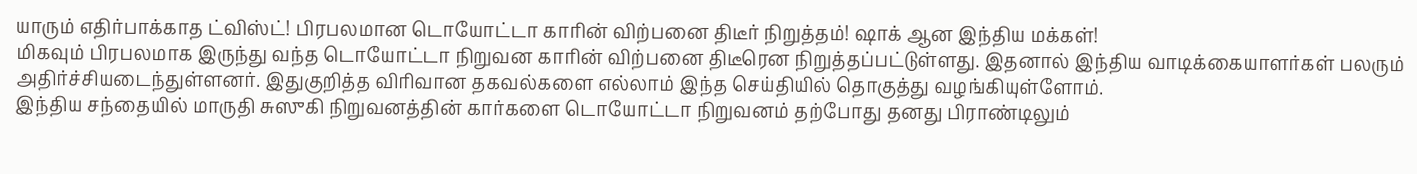யாரும் எதிர்பாக்காத ட்விஸ்ட்! பிரபலமான டொயோட்டா காரின் விற்பனை திடீர் நிறுத்தம்! ஷாக் ஆன இந்திய மக்கள்!
மிகவும் பிரபலமாக இருந்து வந்த டொயோட்டா நிறுவன காரின் விற்பனை திடீரென நிறுத்தப்பட்டுள்ளது. இதனால் இந்திய வாடிக்கையாளர்கள் பலரும் அதிர்ச்சியடைந்துள்ளனர். இதுகுறித்த விரிவான தகவல்களை எல்லாம் இந்த செய்தியில் தொகுத்து வழங்கியுள்ளோம்.
இந்திய சந்தையில் மாருதி சுஸுகி நிறுவனத்தின் கார்களை டொயோட்டா நிறுவனம் தற்போது தனது பிராண்டிலும்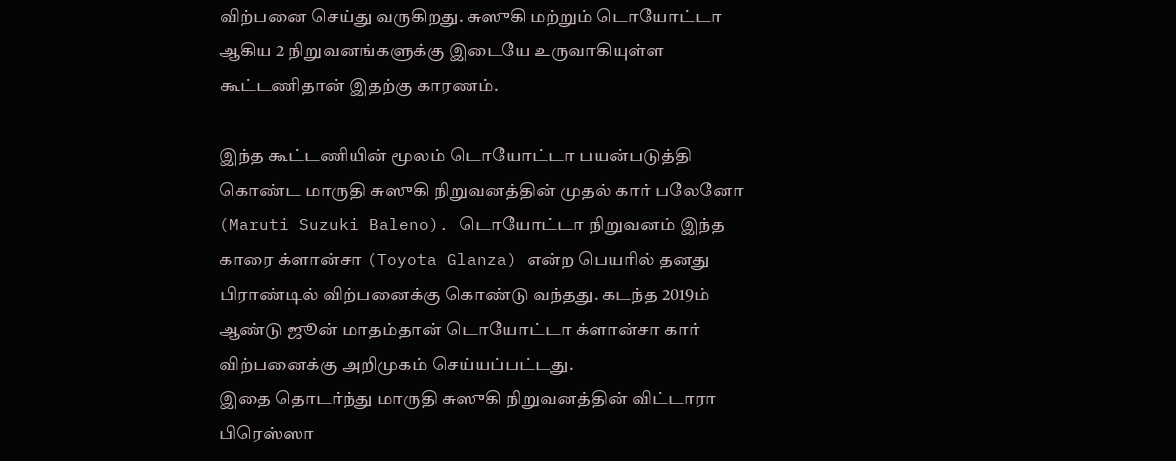விற்பனை செய்து வருகிறது. சுஸுகி மற்றும் டொயோட்டா ஆகிய 2 நிறுவனங்களுக்கு இடையே உருவாகியுள்ள கூட்டணிதான் இதற்கு காரணம்.

இந்த கூட்டணியின் மூலம் டொயோட்டா பயன்படுத்தி கொண்ட மாருதி சுஸுகி நிறுவனத்தின் முதல் கார் பலேனோ (Maruti Suzuki Baleno). டொயோட்டா நிறுவனம் இந்த காரை க்ளான்சா (Toyota Glanza) என்ற பெயரில் தனது பிராண்டில் விற்பனைக்கு கொண்டு வந்தது. கடந்த 2019ம் ஆண்டு ஜூன் மாதம்தான் டொயோட்டா க்ளான்சா கார் விற்பனைக்கு அறிமுகம் செய்யப்பட்டது.
இதை தொடர்ந்து மாருதி சுஸுகி நிறுவனத்தின் விட்டாரா பிரெஸ்ஸா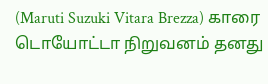(Maruti Suzuki Vitara Brezza) காரை டொயோட்டா நிறுவனம் தனது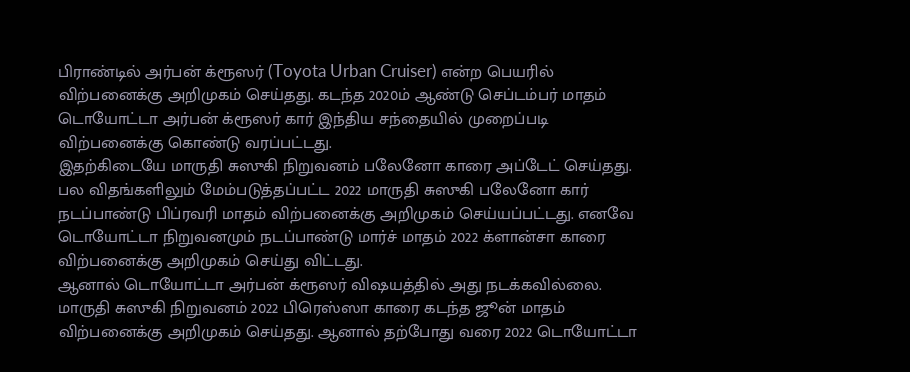பிராண்டில் அர்பன் க்ரூஸர் (Toyota Urban Cruiser) என்ற பெயரில் விற்பனைக்கு அறிமுகம் செய்தது. கடந்த 2020ம் ஆண்டு செப்டம்பர் மாதம் டொயோட்டா அர்பன் க்ரூஸர் கார் இந்திய சந்தையில் முறைப்படி விற்பனைக்கு கொண்டு வரப்பட்டது.
இதற்கிடையே மாருதி சுஸுகி நிறுவனம் பலேனோ காரை அப்டேட் செய்தது. பல விதங்களிலும் மேம்படுத்தப்பட்ட 2022 மாருதி சுஸுகி பலேனோ கார் நடப்பாண்டு பிப்ரவரி மாதம் விற்பனைக்கு அறிமுகம் செய்யப்பட்டது. எனவே டொயோட்டா நிறுவனமும் நடப்பாண்டு மார்ச் மாதம் 2022 க்ளான்சா காரை விற்பனைக்கு அறிமுகம் செய்து விட்டது.
ஆனால் டொயோட்டா அர்பன் க்ரூஸர் விஷயத்தில் அது நடக்கவில்லை. மாருதி சுஸுகி நிறுவனம் 2022 பிரெஸ்ஸா காரை கடந்த ஜூன் மாதம் விற்பனைக்கு அறிமுகம் செய்தது. ஆனால் தற்போது வரை 2022 டொயோட்டா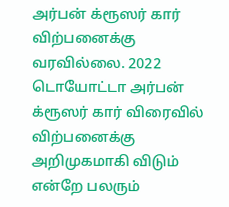அர்பன் க்ரூஸர் கார் விற்பனைக்கு வரவில்லை. 2022 டொயோட்டா அர்பன் க்ரூஸர் கார் விரைவில் விற்பனைக்கு அறிமுகமாகி விடும் என்றே பலரும்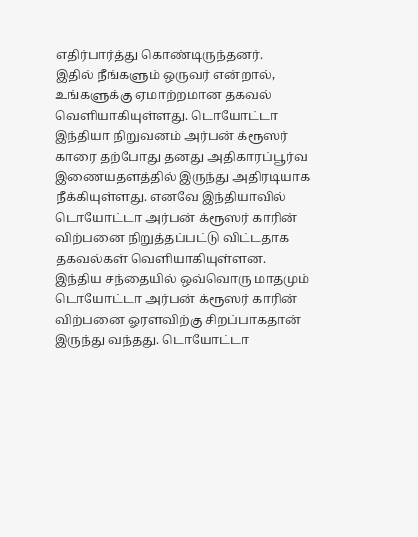எதிர்பார்த்து கொண்டிருந்தனர்.
இதில் நீங்களும் ஒருவர் என்றால், உங்களுக்கு ஏமாற்றமான தகவல் வெளியாகியுள்ளது. டொயோட்டா இந்தியா நிறுவனம் அர்பன் க்ரூஸர் காரை தற்போது தனது அதிகாரப்பூர்வ இணையதளத்தில் இருந்து அதிரடியாக நீக்கியுள்ளது. எனவே இந்தியாவில் டொயோட்டா அர்பன் க்ரூஸர் காரின் விற்பனை நிறுத்தப்பட்டு விட்டதாக தகவல்கள் வெளியாகியுள்ளன.
இந்திய சந்தையில் ஒவ்வொரு மாதமும் டொயோட்டா அர்பன் க்ரூஸர் காரின் விற்பனை ஓரளவிற்கு சிறப்பாகதான் இருந்து வந்தது. டொயோட்டா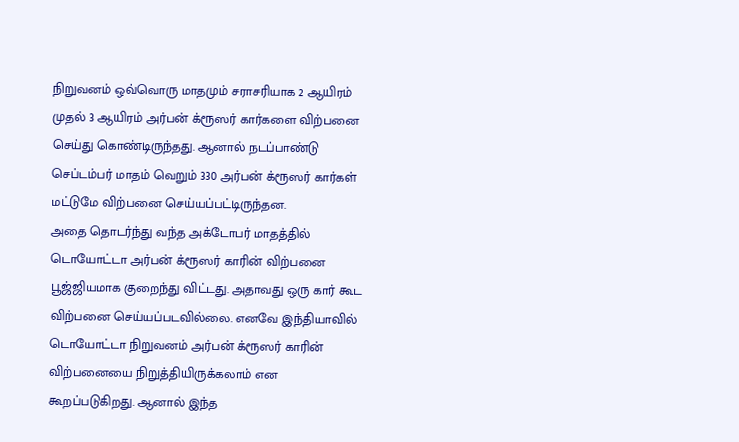நிறுவனம் ஒவ்வொரு மாதமும் சராசரியாக 2 ஆயிரம் முதல் 3 ஆயிரம் அர்பன் க்ரூஸர் கார்களை விற்பனை செய்து கொண்டிருந்தது. ஆனால் நடப்பாண்டு செப்டம்பர் மாதம் வெறும் 330 அர்பன் க்ரூஸர் கார்கள் மட்டுமே விற்பனை செய்யப்பட்டிருந்தன.
அதை தொடர்ந்து வந்த அக்டோபர் மாதத்தில் டொயோட்டா அர்பன் க்ரூஸர் காரின் விற்பனை பூஜ்ஜியமாக குறைந்து விட்டது. அதாவது ஒரு கார் கூட விற்பனை செய்யப்படவில்லை. எனவே இந்தியாவில் டொயோட்டா நிறுவனம் அர்பன் க்ரூஸர் காரின் விற்பனையை நிறுத்தியிருக்கலாம் என கூறப்படுகிறது. ஆனால் இந்த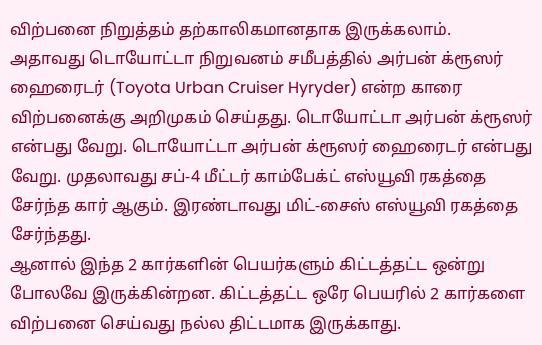விற்பனை நிறுத்தம் தற்காலிகமானதாக இருக்கலாம்.
அதாவது டொயோட்டா நிறுவனம் சமீபத்தில் அர்பன் க்ரூஸர் ஹைரைடர் (Toyota Urban Cruiser Hyryder) என்ற காரை விற்பனைக்கு அறிமுகம் செய்தது. டொயோட்டா அர்பன் க்ரூஸர் என்பது வேறு. டொயோட்டா அர்பன் க்ரூஸர் ஹைரைடர் என்பது வேறு. முதலாவது சப்-4 மீட்டர் காம்பேக்ட் எஸ்யூவி ரகத்தை சேர்ந்த கார் ஆகும். இரண்டாவது மிட்-சைஸ் எஸ்யூவி ரகத்தை சேர்ந்தது.
ஆனால் இந்த 2 கார்களின் பெயர்களும் கிட்டத்தட்ட ஒன்று போலவே இருக்கின்றன. கிட்டத்தட்ட ஒரே பெயரில் 2 கார்களை விற்பனை செய்வது நல்ல திட்டமாக இருக்காது.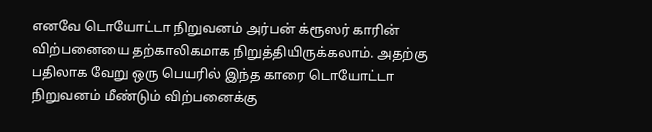எனவே டொயோட்டா நிறுவனம் அர்பன் க்ரூஸர் காரின் விற்பனையை தற்காலிகமாக நிறுத்தியிருக்கலாம். அதற்கு பதிலாக வேறு ஒரு பெயரில் இந்த காரை டொயோட்டா நிறுவனம் மீண்டும் விற்பனைக்கு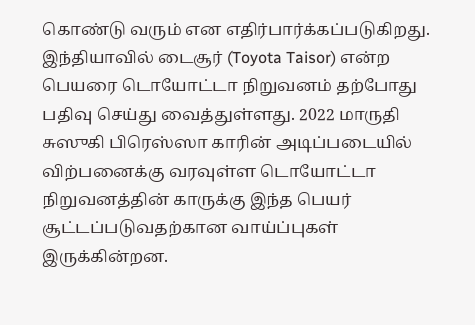கொண்டு வரும் என எதிர்பார்க்கப்படுகிறது.
இந்தியாவில் டைசூர் (Toyota Taisor) என்ற பெயரை டொயோட்டா நிறுவனம் தற்போது பதிவு செய்து வைத்துள்ளது. 2022 மாருதி சுஸுகி பிரெஸ்ஸா காரின் அடிப்படையில் விற்பனைக்கு வரவுள்ள டொயோட்டா நிறுவனத்தின் காருக்கு இந்த பெயர் சூட்டப்படுவதற்கான வாய்ப்புகள் இருக்கின்றன.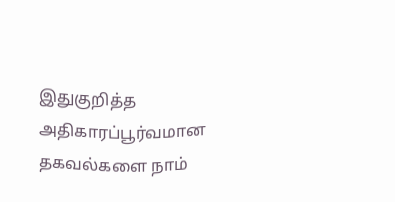இதுகுறித்த அதிகாரப்பூர்வமான தகவல்களை நாம்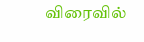விரைவில்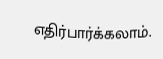எதிர்பார்க்கலாம்.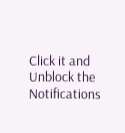Click it and Unblock the Notifications